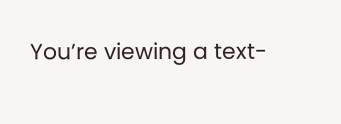You’re viewing a text-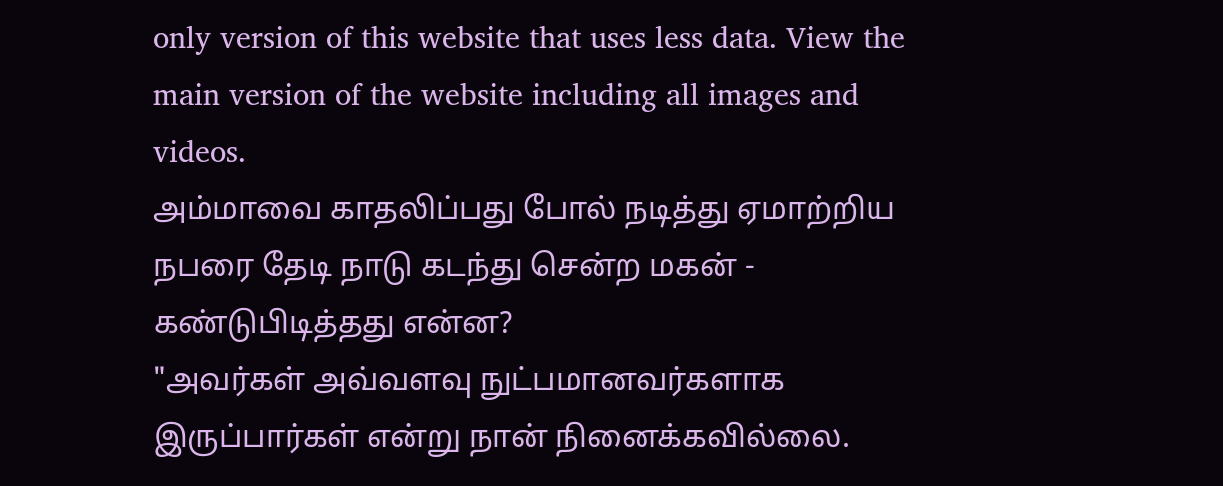only version of this website that uses less data. View the main version of the website including all images and videos.
அம்மாவை காதலிப்பது போல் நடித்து ஏமாற்றிய நபரை தேடி நாடு கடந்து சென்ற மகன் - கண்டுபிடித்தது என்ன?
"அவர்கள் அவ்வளவு நுட்பமானவர்களாக இருப்பார்கள் என்று நான் நினைக்கவில்லை.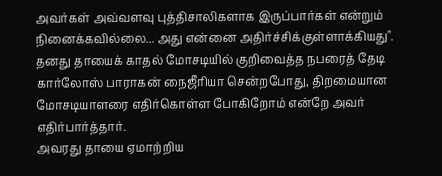அவர்கள் அவ்வளவு புத்திசாலிகளாக இருப்பார்கள் என்றும் நினைக்கவில்லை... அது என்னை அதிர்ச்சிக்குள்ளாக்கியது".
தனது தாயைக் காதல் மோசடியில் குறிவைத்த நபரைத் தேடி கார்லோஸ் பாராகன் நைஜீரியா சென்றபோது, திறமையான மோசடியாளரை எதிர்கொள்ள போகிறோம் என்றே அவர் எதிர்பார்த்தார்.
அவரது தாயை ஏமாற்றிய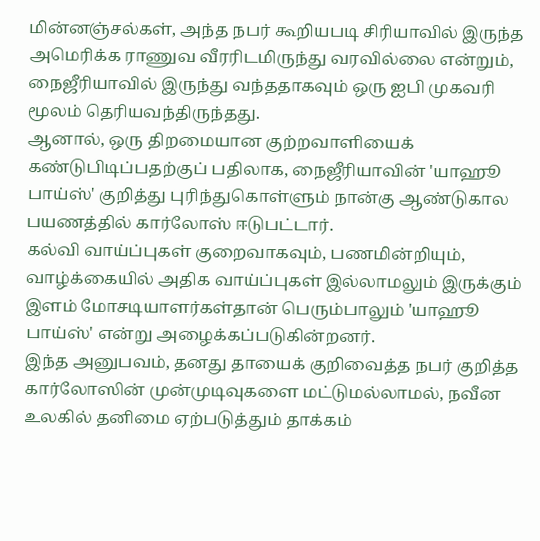மின்னஞ்சல்கள், அந்த நபர் கூறியபடி சிரியாவில் இருந்த அமெரிக்க ராணுவ வீரரிடமிருந்து வரவில்லை என்றும், நைஜீரியாவில் இருந்து வந்ததாகவும் ஒரு ஐபி முகவரி மூலம் தெரியவந்திருந்தது.
ஆனால், ஒரு திறமையான குற்றவாளியைக் கண்டுபிடிப்பதற்குப் பதிலாக, நைஜீரியாவின் 'யாஹூ பாய்ஸ்' குறித்து புரிந்துகொள்ளும் நான்கு ஆண்டுகால பயணத்தில் கார்லோஸ் ஈடுபட்டார்.
கல்வி வாய்ப்புகள் குறைவாகவும், பணமின்றியும், வாழ்க்கையில் அதிக வாய்ப்புகள் இல்லாமலும் இருக்கும் இளம் மோசடியாளர்கள்தான் பெரும்பாலும் 'யாஹூ பாய்ஸ்' என்று அழைக்கப்படுகின்றனர்.
இந்த அனுபவம், தனது தாயைக் குறிவைத்த நபர் குறித்த கார்லோஸின் முன்முடிவுகளை மட்டுமல்லாமல், நவீன உலகில் தனிமை ஏற்படுத்தும் தாக்கம்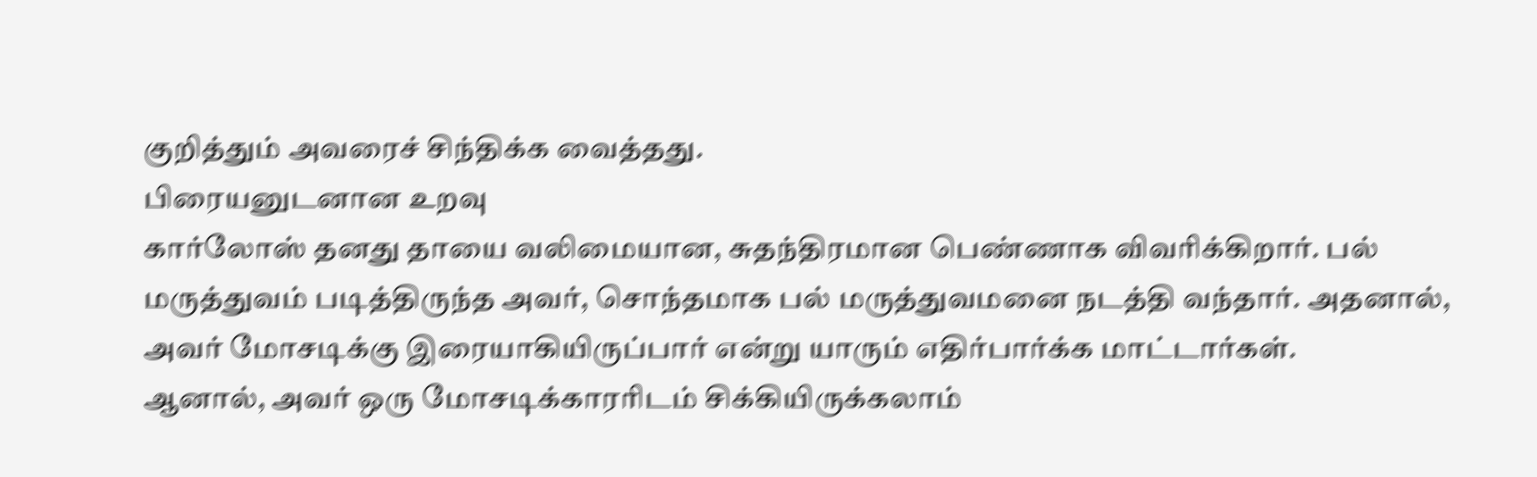குறித்தும் அவரைச் சிந்திக்க வைத்தது.
பிரையனுடனான உறவு
கார்லோஸ் தனது தாயை வலிமையான, சுதந்திரமான பெண்ணாக விவரிக்கிறார். பல் மருத்துவம் படித்திருந்த அவர், சொந்தமாக பல் மருத்துவமனை நடத்தி வந்தார். அதனால், அவர் மோசடிக்கு இரையாகியிருப்பார் என்று யாரும் எதிர்பார்க்க மாட்டார்கள்.
ஆனால், அவர் ஒரு மோசடிக்காரரிடம் சிக்கியிருக்கலாம்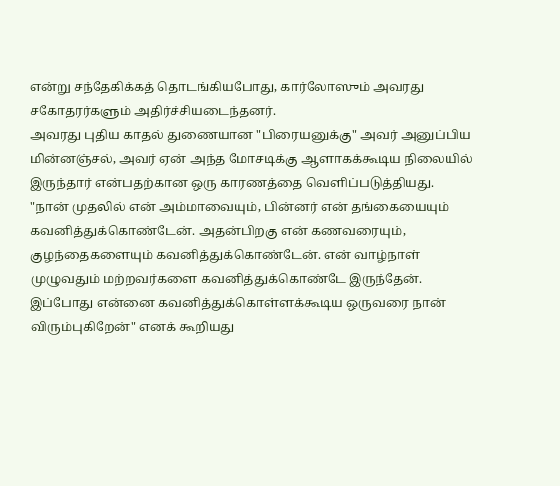என்று சந்தேகிக்கத் தொடங்கியபோது, கார்லோஸும் அவரது சகோதரர்களும் அதிர்ச்சியடைந்தனர்.
அவரது புதிய காதல் துணையான "பிரையனுக்கு" அவர் அனுப்பிய மின்னஞ்சல், அவர் ஏன் அந்த மோசடிக்கு ஆளாகக்கூடிய நிலையில் இருந்தார் என்பதற்கான ஒரு காரணத்தை வெளிப்படுத்தியது.
"நான் முதலில் என் அம்மாவையும், பின்னர் என் தங்கையையும் கவனித்துக்கொண்டேன். அதன்பிறகு என் கணவரையும், குழந்தைகளையும் கவனித்துக்கொண்டேன். என் வாழ்நாள் முழுவதும் மற்றவர்களை கவனித்துக்கொண்டே இருந்தேன். இப்போது என்னை கவனித்துக்கொள்ளக்கூடிய ஒருவரை நான் விரும்புகிறேன்" எனக் கூறியது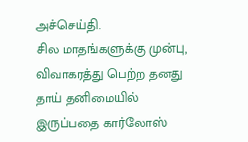அச்செய்தி.
சில மாதங்களுக்கு முன்பு, விவாகரத்து பெற்ற தனது தாய் தனிமையில் இருப்பதை கார்லோஸ்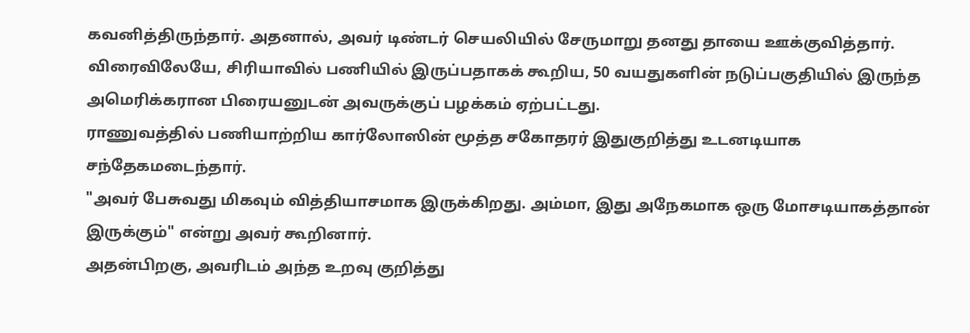கவனித்திருந்தார். அதனால், அவர் டிண்டர் செயலியில் சேருமாறு தனது தாயை ஊக்குவித்தார்.
விரைவிலேயே, சிரியாவில் பணியில் இருப்பதாகக் கூறிய, 50 வயதுகளின் நடுப்பகுதியில் இருந்த அமெரிக்கரான பிரையனுடன் அவருக்குப் பழக்கம் ஏற்பட்டது.
ராணுவத்தில் பணியாற்றிய கார்லோஸின் மூத்த சகோதரர் இதுகுறித்து உடனடியாக சந்தேகமடைந்தார்.
"அவர் பேசுவது மிகவும் வித்தியாசமாக இருக்கிறது. அம்மா, இது அநேகமாக ஒரு மோசடியாகத்தான் இருக்கும்" என்று அவர் கூறினார்.
அதன்பிறகு, அவரிடம் அந்த உறவு குறித்து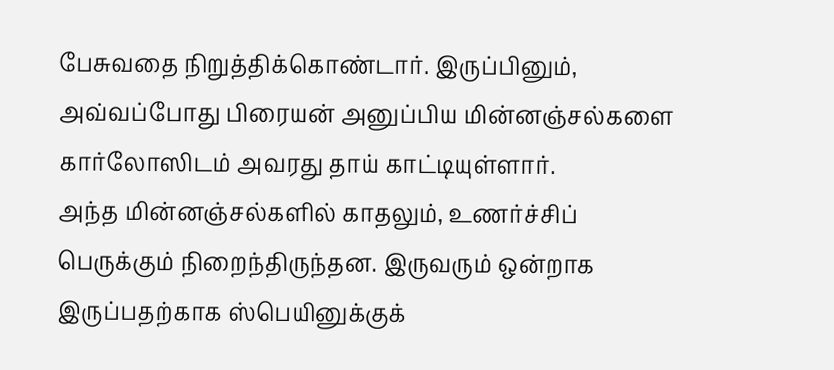பேசுவதை நிறுத்திக்கொண்டார். இருப்பினும், அவ்வப்போது பிரையன் அனுப்பிய மின்னஞ்சல்களை கார்லோஸிடம் அவரது தாய் காட்டியுள்ளார்.
அந்த மின்னஞ்சல்களில் காதலும், உணர்ச்சிப் பெருக்கும் நிறைந்திருந்தன. இருவரும் ஒன்றாக இருப்பதற்காக ஸ்பெயினுக்குக்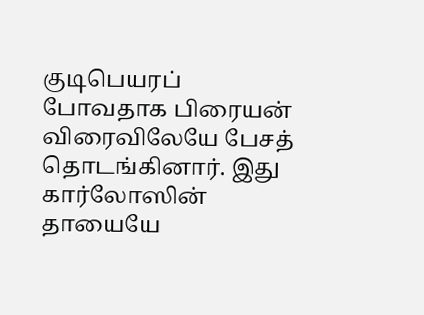குடிபெயரப் போவதாக பிரையன் விரைவிலேயே பேசத் தொடங்கினார். இது கார்லோஸின் தாயையே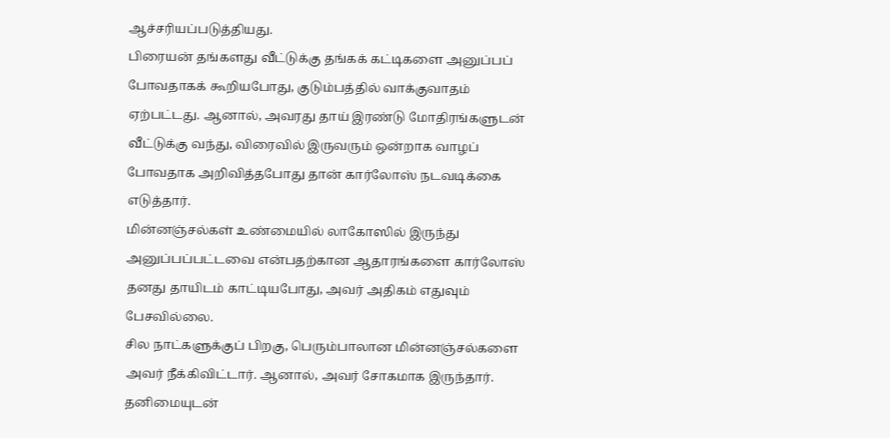ஆச்சரியப்படுத்தியது.
பிரையன் தங்களது வீட்டுக்கு தங்கக் கட்டிகளை அனுப்பப் போவதாகக் கூறியபோது, குடும்பத்தில் வாக்குவாதம் ஏற்பட்டது. ஆனால், அவரது தாய் இரண்டு மோதிரங்களுடன் வீட்டுக்கு வந்து, விரைவில் இருவரும் ஒன்றாக வாழப் போவதாக அறிவித்தபோது தான் கார்லோஸ் நடவடிக்கை எடுத்தார்.
மின்னஞ்சல்கள் உண்மையில் லாகோஸில் இருந்து அனுப்பப்பட்டவை என்பதற்கான ஆதாரங்களை கார்லோஸ் தனது தாயிடம் காட்டியபோது, அவர் அதிகம் எதுவும் பேசவில்லை.
சில நாட்களுக்குப் பிறகு, பெரும்பாலான மின்னஞ்சல்களை அவர் நீக்கிவிட்டார். ஆனால், அவர் சோகமாக இருந்தார்.
தனிமையுடன்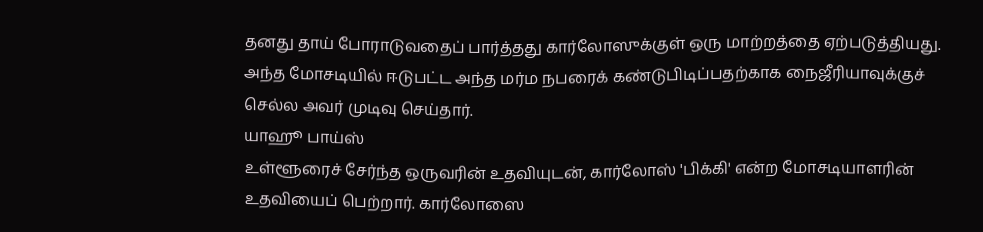தனது தாய் போராடுவதைப் பார்த்தது கார்லோஸுக்குள் ஒரு மாற்றத்தை ஏற்படுத்தியது. அந்த மோசடியில் ஈடுபட்ட அந்த மர்ம நபரைக் கண்டுபிடிப்பதற்காக நைஜீரியாவுக்குச் செல்ல அவர் முடிவு செய்தார்.
யாஹூ பாய்ஸ்
உள்ளூரைச் சேர்ந்த ஒருவரின் உதவியுடன், கார்லோஸ் 'பிக்கி' என்ற மோசடியாளரின் உதவியைப் பெற்றார். கார்லோஸை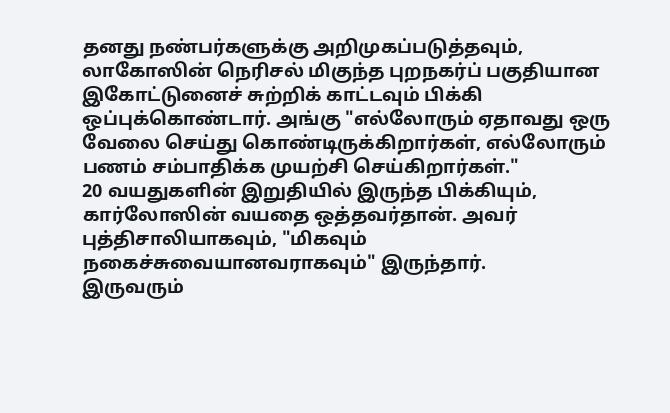தனது நண்பர்களுக்கு அறிமுகப்படுத்தவும், லாகோஸின் நெரிசல் மிகுந்த புறநகர்ப் பகுதியான இகோட்டுனைச் சுற்றிக் காட்டவும் பிக்கி ஒப்புக்கொண்டார். அங்கு "எல்லோரும் ஏதாவது ஒரு வேலை செய்து கொண்டிருக்கிறார்கள், எல்லோரும் பணம் சம்பாதிக்க முயற்சி செய்கிறார்கள்."
20 வயதுகளின் இறுதியில் இருந்த பிக்கியும், கார்லோஸின் வயதை ஒத்தவர்தான். அவர் புத்திசாலியாகவும், "மிகவும் நகைச்சுவையானவராகவும்" இருந்தார்.
இருவரும்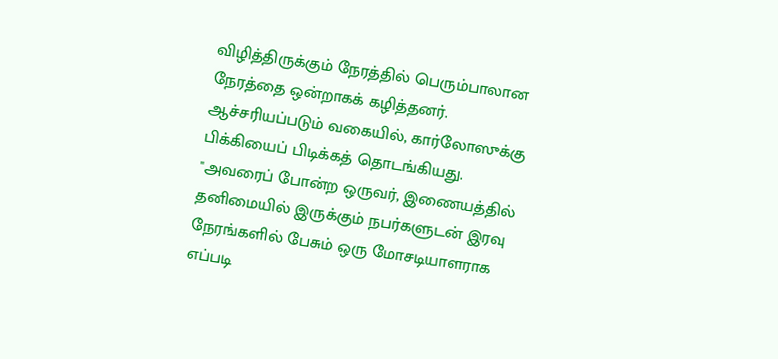விழித்திருக்கும் நேரத்தில் பெரும்பாலான நேரத்தை ஒன்றாகக் கழித்தனர். ஆச்சரியப்படும் வகையில், கார்லோஸுக்கு பிக்கியைப் பிடிக்கத் தொடங்கியது.
"அவரைப் போன்ற ஒருவர், இணையத்தில் தனிமையில் இருக்கும் நபர்களுடன் இரவு நேரங்களில் பேசும் ஒரு மோசடியாளராக எப்படி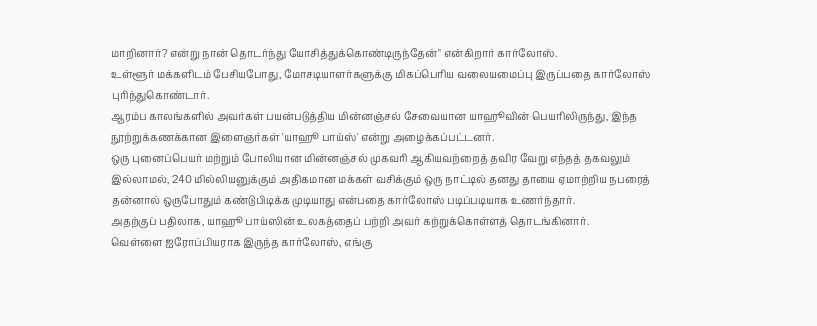மாறினார்? என்று நான் தொடர்ந்து யோசித்துக்கொண்டிருந்தேன்" என்கிறார் கார்லோஸ்.
உள்ளூர் மக்களிடம் பேசியபோது, மோசடியாளர்களுக்கு மிகப்பெரிய வலையமைப்பு இருப்பதை கார்லோஸ் புரிந்துகொண்டார்.
ஆரம்ப காலங்களில் அவர்கள் பயன்படுத்திய மின்னஞ்சல் சேவையான யாஹூவின் பெயரிலிருந்து, இந்த நூற்றுக்கணக்கான இளைஞர்கள் 'யாஹூ பாய்ஸ்' என்று அழைக்கப்பட்டனர்.
ஒரு புனைப்பெயர் மற்றும் போலியான மின்னஞ்சல் முகவரி ஆகியவற்றைத் தவிர வேறு எந்தத் தகவலும் இல்லாமல், 240 மில்லியனுக்கும் அதிகமான மக்கள் வசிக்கும் ஒரு நாட்டில் தனது தாயை ஏமாற்றிய நபரைத் தன்னால் ஒருபோதும் கண்டுபிடிக்க முடியாது என்பதை கார்லோஸ் படிப்படியாக உணர்ந்தார்.
அதற்குப் பதிலாக, யாஹூ பாய்ஸின் உலகத்தைப் பற்றி அவர் கற்றுக்கொள்ளத் தொடங்கினார்.
வெள்ளை ஐரோப்பியராக இருந்த கார்லோஸ், எங்கு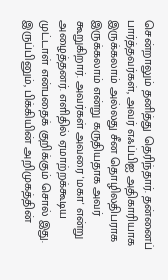சென்றாலும் தனித்து தெரிந்தார். தன்னைப் பார்த்தவர்கள், அவர் எஃப்பிஐ அதிகாரியாக இருக்கலாம் அல்லது சீன தொழிலதிபராக இருக்கலாம் என்று கருதியதாக அவர் கூறுகிறார். அவர்கள் அவரை 'மகா' என்று அழைத்தனர். எளிதில் ஏமாற்றக்கூடிய முட்டாள் என்பதைக் குறிக்கும் சொல் இது.
இருப்பினும், பிக்கியின் அறிமுகத்தின்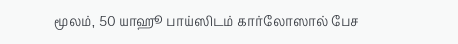மூலம், 50 யாஹூ பாய்ஸிடம் கார்லோஸால் பேச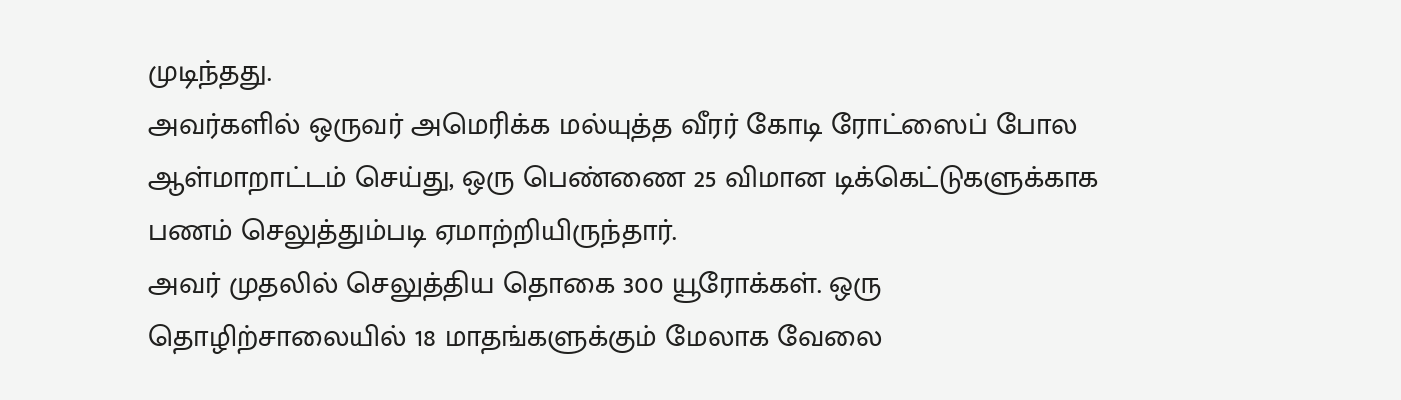முடிந்தது.
அவர்களில் ஒருவர் அமெரிக்க மல்யுத்த வீரர் கோடி ரோட்ஸைப் போல ஆள்மாறாட்டம் செய்து, ஒரு பெண்ணை 25 விமான டிக்கெட்டுகளுக்காக பணம் செலுத்தும்படி ஏமாற்றியிருந்தார்.
அவர் முதலில் செலுத்திய தொகை 300 யூரோக்கள். ஒரு தொழிற்சாலையில் 18 மாதங்களுக்கும் மேலாக வேலை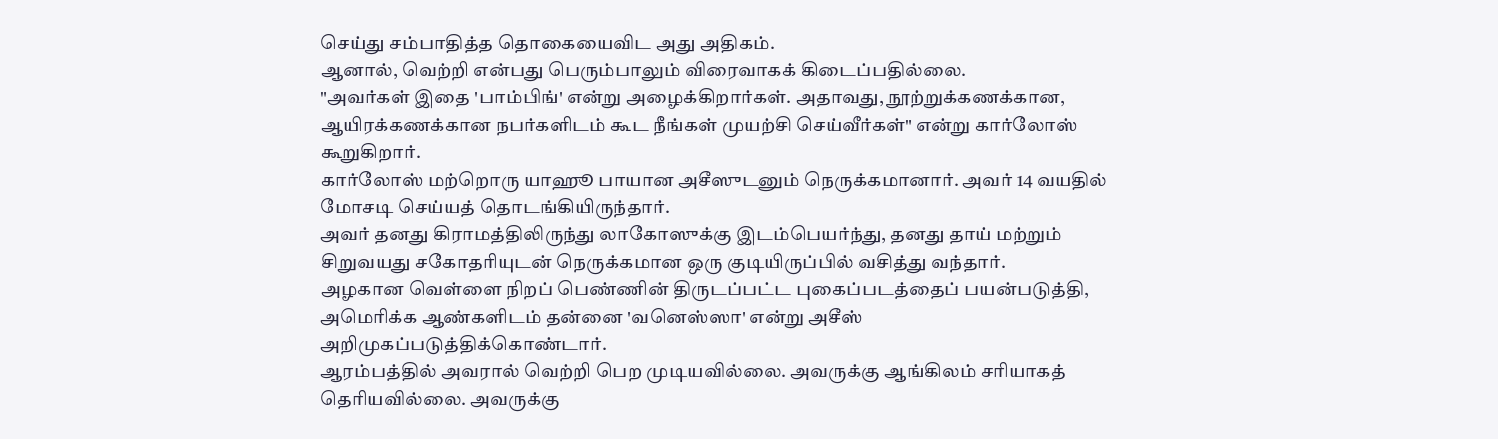செய்து சம்பாதித்த தொகையைவிட அது அதிகம்.
ஆனால், வெற்றி என்பது பெரும்பாலும் விரைவாகக் கிடைப்பதில்லை.
"அவர்கள் இதை 'பாம்பிங்' என்று அழைக்கிறார்கள். அதாவது, நூற்றுக்கணக்கான, ஆயிரக்கணக்கான நபர்களிடம் கூட நீங்கள் முயற்சி செய்வீர்கள்" என்று கார்லோஸ் கூறுகிறார்.
கார்லோஸ் மற்றொரு யாஹூ பாயான அசீஸுடனும் நெருக்கமானார். அவர் 14 வயதில் மோசடி செய்யத் தொடங்கியிருந்தார்.
அவர் தனது கிராமத்திலிருந்து லாகோஸுக்கு இடம்பெயர்ந்து, தனது தாய் மற்றும் சிறுவயது சகோதரியுடன் நெருக்கமான ஒரு குடியிருப்பில் வசித்து வந்தார்.
அழகான வெள்ளை நிறப் பெண்ணின் திருடப்பட்ட புகைப்படத்தைப் பயன்படுத்தி, அமெரிக்க ஆண்களிடம் தன்னை 'வனெஸ்ஸா' என்று அசீஸ் அறிமுகப்படுத்திக்கொண்டார்.
ஆரம்பத்தில் அவரால் வெற்றி பெற முடியவில்லை. அவருக்கு ஆங்கிலம் சரியாகத் தெரியவில்லை. அவருக்கு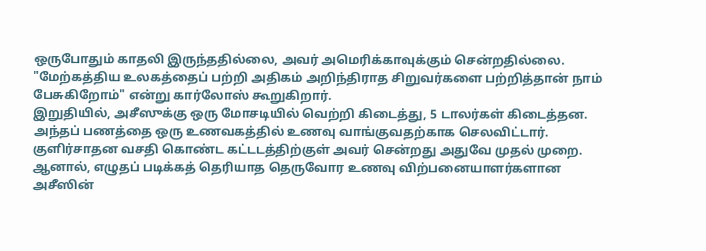ஒருபோதும் காதலி இருந்ததில்லை, அவர் அமெரிக்காவுக்கும் சென்றதில்லை.
"மேற்கத்திய உலகத்தைப் பற்றி அதிகம் அறிந்திராத சிறுவர்களை பற்றித்தான் நாம் பேசுகிறோம்" என்று கார்லோஸ் கூறுகிறார்.
இறுதியில், அசீஸுக்கு ஒரு மோசடியில் வெற்றி கிடைத்து, 5 டாலர்கள் கிடைத்தன. அந்தப் பணத்தை ஒரு உணவகத்தில் உணவு வாங்குவதற்காக செலவிட்டார்.
குளிர்சாதன வசதி கொண்ட கட்டடத்திற்குள் அவர் சென்றது அதுவே முதல் முறை.
ஆனால், எழுதப் படிக்கத் தெரியாத தெருவோர உணவு விற்பனையாளர்களான அசீஸின்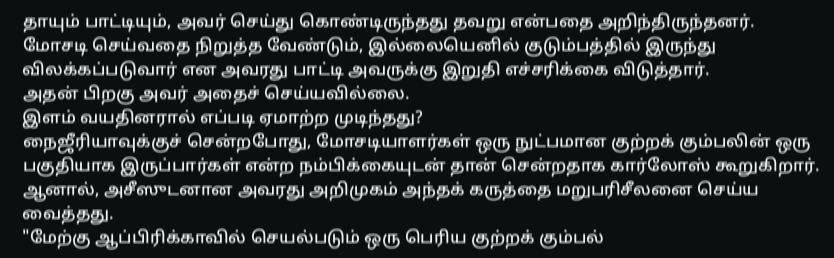தாயும் பாட்டியும், அவர் செய்து கொண்டிருந்தது தவறு என்பதை அறிந்திருந்தனர்.
மோசடி செய்வதை நிறுத்த வேண்டும், இல்லையெனில் குடும்பத்தில் இருந்து விலக்கப்படுவார் என அவரது பாட்டி அவருக்கு இறுதி எச்சரிக்கை விடுத்தார்.
அதன் பிறகு அவர் அதைச் செய்யவில்லை.
இளம் வயதினரால் எப்படி ஏமாற்ற முடிந்தது?
நைஜீரியாவுக்குச் சென்றபோது, மோசடியாளர்கள் ஒரு நுட்பமான குற்றக் கும்பலின் ஒரு பகுதியாக இருப்பார்கள் என்ற நம்பிக்கையுடன் தான் சென்றதாக கார்லோஸ் கூறுகிறார். ஆனால், அசீஸுடனான அவரது அறிமுகம் அந்தக் கருத்தை மறுபரிசீலனை செய்ய வைத்தது.
"மேற்கு ஆப்பிரிக்காவில் செயல்படும் ஒரு பெரிய குற்றக் கும்பல்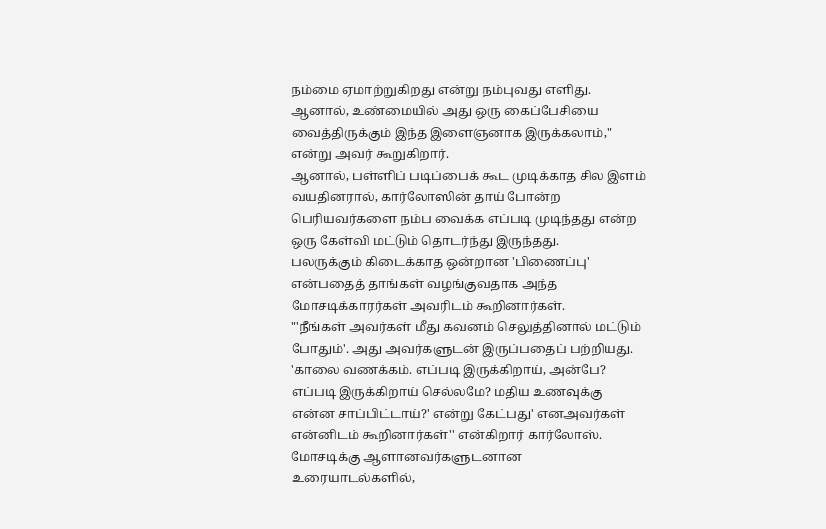நம்மை ஏமாற்றுகிறது என்று நம்புவது எளிது. ஆனால், உண்மையில் அது ஒரு கைப்பேசியை வைத்திருக்கும் இந்த இளைஞனாக இருக்கலாம்," என்று அவர் கூறுகிறார்.
ஆனால், பள்ளிப் படிப்பைக் கூட முடிக்காத சில இளம் வயதினரால், கார்லோஸின் தாய் போன்ற பெரியவர்களை நம்ப வைக்க எப்படி முடிந்தது என்ற ஒரு கேள்வி மட்டும் தொடர்ந்து இருந்தது.
பலருக்கும் கிடைக்காத ஒன்றான 'பிணைப்பு' என்பதைத் தாங்கள் வழங்குவதாக அந்த மோசடிக்காரர்கள் அவரிடம் கூறினார்கள்.
"'நீங்கள் அவர்கள் மீது கவனம் செலுத்தினால் மட்டும் போதும்'. அது அவர்களுடன் இருப்பதைப் பற்றியது. 'காலை வணக்கம். எப்படி இருக்கிறாய், அன்பே? எப்படி இருக்கிறாய் செல்லமே? மதிய உணவுக்கு என்ன சாப்பிட்டாய்?' என்று கேட்பது' எனஅவர்கள் என்னிடம் கூறினார்கள்'' என்கிறார் கார்லோஸ்.
மோசடிக்கு ஆளானவர்களுடனான உரையாடல்களில்,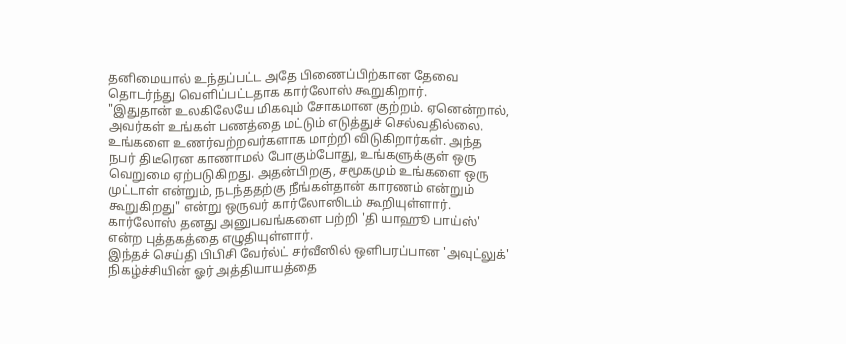தனிமையால் உந்தப்பட்ட அதே பிணைப்பிற்கான தேவை தொடர்ந்து வெளிப்பட்டதாக கார்லோஸ் கூறுகிறார்.
"இதுதான் உலகிலேயே மிகவும் சோகமான குற்றம். ஏனென்றால், அவர்கள் உங்கள் பணத்தை மட்டும் எடுத்துச் செல்வதில்லை. உங்களை உணர்வற்றவர்களாக மாற்றி விடுகிறார்கள். அந்த நபர் திடீரென காணாமல் போகும்போது, உங்களுக்குள் ஒரு வெறுமை ஏற்படுகிறது. அதன்பிறகு, சமூகமும் உங்களை ஒரு முட்டாள் என்றும், நடந்ததற்கு நீங்கள்தான் காரணம் என்றும் கூறுகிறது" என்று ஒருவர் கார்லோஸிடம் கூறியுள்ளார்.
கார்லோஸ் தனது அனுபவங்களை பற்றி 'தி யாஹூ பாய்ஸ்' என்ற புத்தகத்தை எழுதியுள்ளார்.
இந்தச் செய்தி பிபிசி வேர்ல்ட் சர்வீஸில் ஒளிபரப்பான 'அவுட்லுக்' நிகழ்ச்சியின் ஓர் அத்தியாயத்தை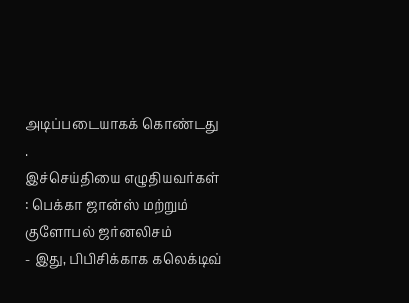அடிப்படையாகக் கொண்டது .
இச்செய்தியை எழுதியவர்கள் : பெக்கா ஜான்ஸ் மற்றும் குளோபல் ஜர்னலிசம்
- இது, பிபிசிக்காக கலெக்டிவ்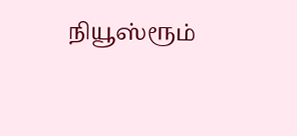நியூஸ்ரூம்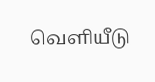வெளியீடு